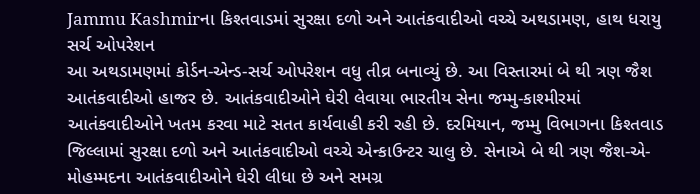Jammu Kashmirના કિશ્તવાડમાં સુરક્ષા દળો અને આતંકવાદીઓ વચ્ચે અથડામણ, હાથ ધરાયુ સર્ચ ઓપરેશન
આ અથડામણમાં કોર્ડન-એન્ડ-સર્ચ ઓપરેશન વધુ તીવ્ર બનાવ્યું છે. આ વિસ્તારમાં બે થી ત્રણ જૈશ આતંકવાદીઓ હાજર છે. આતંકવાદીઓને ઘેરી લેવાયા ભારતીય સેના જમ્મુ-કાશ્મીરમાં આતંકવાદીઓને ખતમ કરવા માટે સતત કાર્યવાહી કરી રહી છે. દરમિયાન, જમ્મુ વિભાગના કિશ્તવાડ જિલ્લામાં સુરક્ષા દળો અને આતંકવાદીઓ વચ્ચે એન્કાઉન્ટર ચાલુ છે. સેનાએ બે થી ત્રણ જૈશ-એ-મોહમ્મદના આતંકવાદીઓને ઘેરી લીધા છે અને સમગ્ર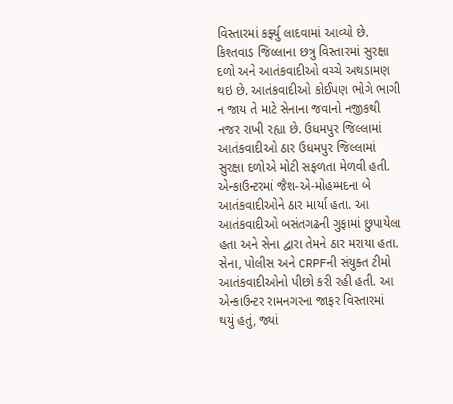વિસ્તારમાં કર્ફ્યુ લાદવામાં આવ્યો છે. કિશ્તવાડ જિલ્લાના છત્રુ વિસ્તારમાં સુરક્ષા દળો અને આતંકવાદીઓ વચ્ચે અથડામણ થઇ છે. આતંકવાદીઓ કોઈપણ ભોગે ભાગી ન જાય તે માટે સેનાના જવાનો નજીકથી નજર રાખી રહ્યા છે. ઉધમપુર જિલ્લામાં આતંકવાદીઓ ઠાર ઉધમપુર જિલ્લામાં સુરક્ષા દળોએ મોટી સફળતા મેળવી હતી. એન્કાઉન્ટરમાં જૈશ-એ-મોહમ્મદના બે આતંકવાદીઓને ઠાર માર્યા હતા. આ આતંકવાદીઓ બસંતગઢની ગુફામાં છુપાયેલા હતા અને સેના દ્વારા તેમને ઠાર મરાયા હતા. સેના, પોલીસ અને CRPFની સંયુક્ત ટીમો આતંકવાદીઓનો પીછો કરી રહી હતી. આ એન્કાઉન્ટર રામનગરના જાફર વિસ્તારમાં થયું હતું, જ્યાં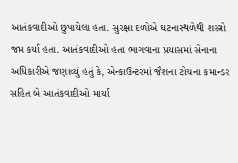આતંકવાદીઓ છુપાયેલા હતા. સુરક્ષા દળોએ ઘટનાસ્થળેથી શસ્ત્રો જપ્ત કર્યા હતા. આતંકવાદીઓ હતા ભાગવાના પ્રયાસમાં સેનાના અધિકારીએ જણાવ્યું હતું કે, એન્કાઉન્ટરમાં જૈશના ટોચના કમાન્ડર સહિત બે આતંકવાદીઓ માર્યા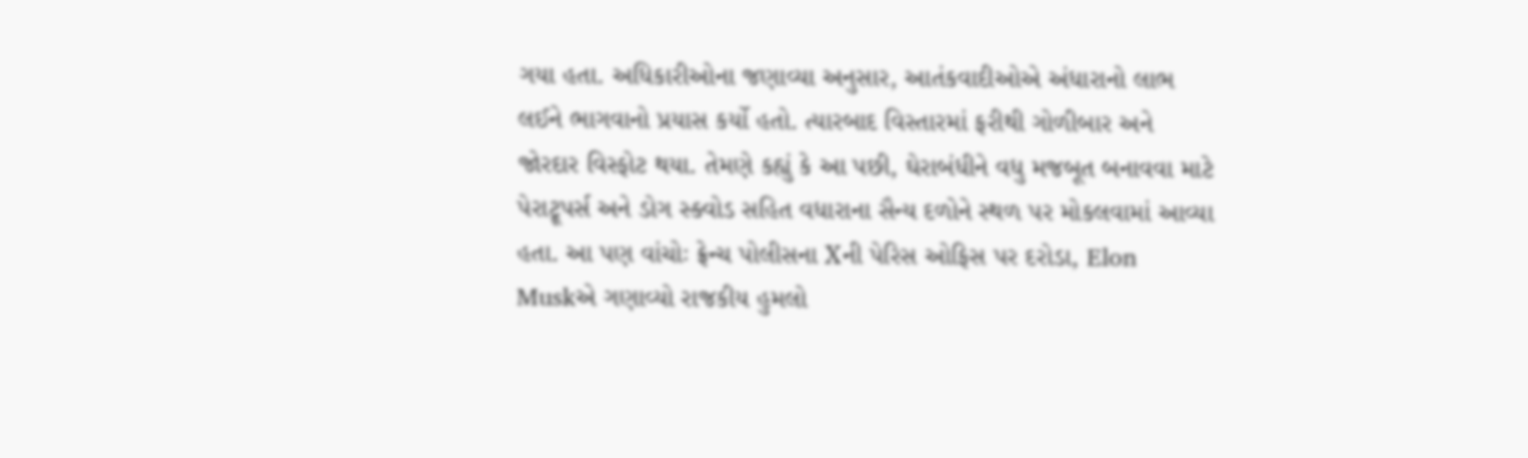ગયા હતા. અધિકારીઓના જણાવ્યા અનુસાર, આતંકવાદીઓએ અંધારાનો લાભ લઈને ભાગવાનો પ્રયાસ કર્યો હતો. ત્યારબાદ વિસ્તારમાં ફરીથી ગોળીબાર અને જોરદાર વિસ્ફોટ થયા. તેમણે કહ્યું કે આ પછી, ઘેરાબંધીને વધુ મજબૂત બનાવવા માટે પેરાટ્રૂપર્સ અને ડોગ સ્ક્વોડ સહિત વધારાના સૈન્ય દળોને સ્થળ પર મોકલવામાં આવ્યા હતા. આ પણ વાંચોઃ ફ્રેન્ચ પોલીસના Xની પેરિસ ઓફિસ પર દરોડા, Elon Muskએ ગણાવ્યો રાજકીય હુમલો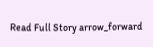Read Full Story arrow_forward